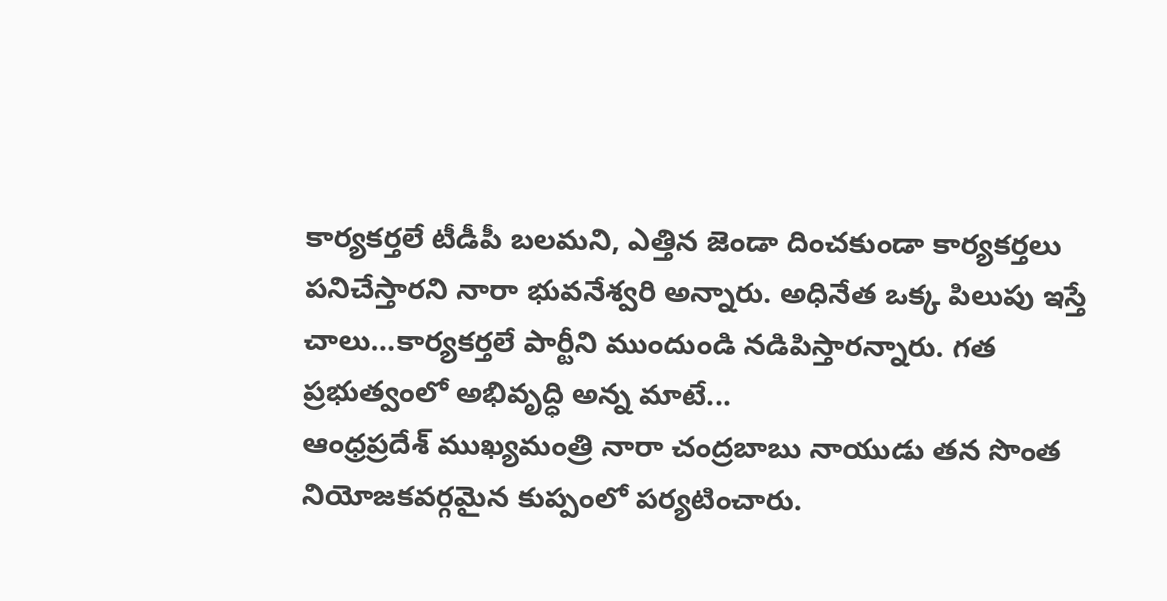కార్యకర్తలే టీడీపీ బలమని, ఎత్తిన జెండా దించకుండా కార్యకర్తలు పనిచేస్తారని నారా భువనేశ్వరి అన్నారు. అధినేత ఒక్క పిలుపు ఇస్తే చాలు…కార్యకర్తలే పార్టీని ముందుండి నడిపిస్తారన్నారు. గత ప్రభుత్వంలో అభివృద్ధి అన్న మాటే...
ఆంధ్రప్రదేశ్ ముఖ్యమంత్రి నారా చంద్రబాబు నాయుడు తన సొంత నియోజకవర్గమైన కుప్పంలో పర్యటించారు.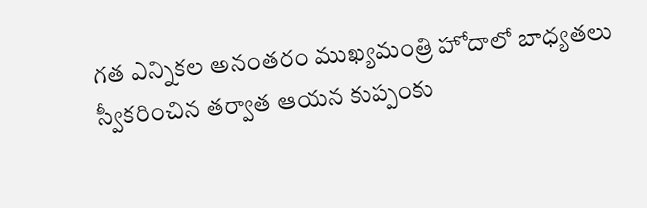గత ఎన్నికల అనంతరం ముఖ్యమంత్రి హోదాలో బాధ్యతలు స్వీకరించిన తర్వాత ఆయన కుప్పంకు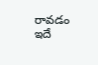రావడం ఇదే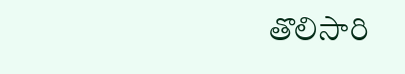తొలిసారి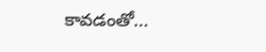కావడంతో...